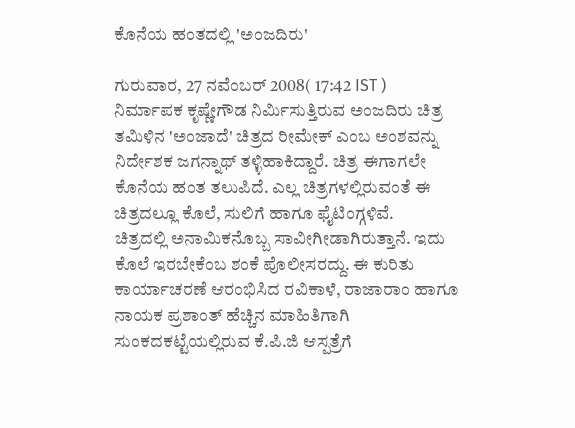ಕೊನೆಯ ಹಂತದಲ್ಲಿ 'ಅಂಜದಿರು'

ಗುರುವಾರ, 27 ನವೆಂಬರ್ 2008( 17:42 IST )
ನಿರ್ಮಾಪಕ ಕೃಷ್ಣೇಗೌಡ ನಿರ್ಮಿಸುತ್ತಿರುವ ಅಂಜದಿರು ಚಿತ್ರ ತಮಿಳಿನ 'ಅಂಜಾದೆ' ಚಿತ್ರದ ರೀಮೇಕ್ ಎಂಬ ಅಂಶವನ್ನು ನಿರ್ದೇಶಕ ಜಗನ್ನಾಥ್ ತಳ್ಳಿಹಾಕಿದ್ದಾರೆ. ಚಿತ್ರ ಈಗಾಗಲೇ ಕೊನೆಯ ಹಂತ ತಲುಪಿದೆ. ಎಲ್ಲ ಚಿತ್ರಗಳಲ್ಲಿರುವಂತೆ ಈ ಚಿತ್ರದಲ್ಲೂ ಕೊಲೆ, ಸುಲಿಗೆ ಹಾಗೂ ಫೈಟಿಂಗ್ಗಳಿವೆ.
ಚಿತ್ರದಲ್ಲಿ ಅನಾಮಿಕನೊಬ್ಬ ಸಾವೀಗೀಡಾಗಿರುತ್ತಾನೆ. ಇದು ಕೊಲೆ ಇರಬೇಕೆಂಬ ಶಂಕೆ ಪೊಲೀಸರದ್ದು. ಈ ಕುರಿತು ಕಾರ್ಯಾಚರಣೆ ಆರಂಭಿಸಿದ ರವಿಕಾಳೆ, ರಾಜಾರಾಂ ಹಾಗೂ ನಾಯಕ ಪ್ರಶಾಂತ್ ಹೆಚ್ಚಿನ ಮಾಹಿತಿಗಾಗಿ ಸುಂಕದಕಟ್ಟೆಯಲ್ಲಿರುವ ಕೆ.ಪಿ.ಜಿ ಆಸ್ಪತ್ರೆಗೆ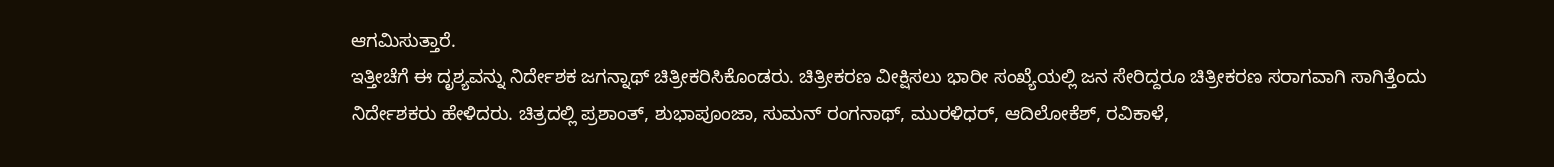ಆಗಮಿಸುತ್ತಾರೆ.
ಇತ್ತೀಚೆಗೆ ಈ ದೃಶ್ಯವನ್ನು ನಿರ್ದೇಶಕ ಜಗನ್ನಾಥ್ ಚಿತ್ರೀಕರಿಸಿಕೊಂಡರು. ಚಿತ್ರೀಕರಣ ವೀಕ್ಷಿಸಲು ಭಾರೀ ಸಂಖ್ಯೆಯಲ್ಲಿ ಜನ ಸೇರಿದ್ದರೂ ಚಿತ್ರೀಕರಣ ಸರಾಗವಾಗಿ ಸಾಗಿತ್ತೆಂದು ನಿರ್ದೇಶಕರು ಹೇಳಿದರು. ಚಿತ್ರದಲ್ಲಿ ಪ್ರಶಾಂತ್, ಶುಭಾಪೂಂಜಾ, ಸುಮನ್ ರಂಗನಾಥ್, ಮುರಳಿಧರ್, ಆದಿಲೋಕೆಶ್, ರವಿಕಾಳೆ,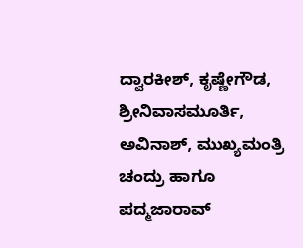ದ್ವಾರಕೀಶ್, ಕೃಷ್ಣೇಗೌಡ, ಶ್ರೀನಿವಾಸಮೂರ್ತಿ, ಅವಿನಾಶ್, ಮುಖ್ಯಮಂತ್ರಿ ಚಂದ್ರು ಹಾಗೂ ಪದ್ಮಜಾರಾವ್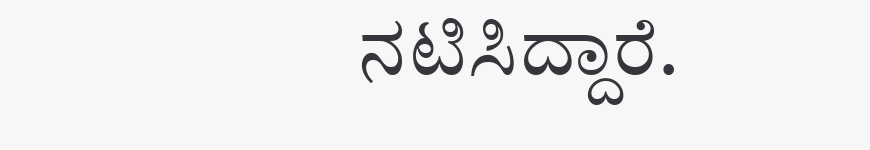ನಟಿಸಿದ್ದಾರೆ.